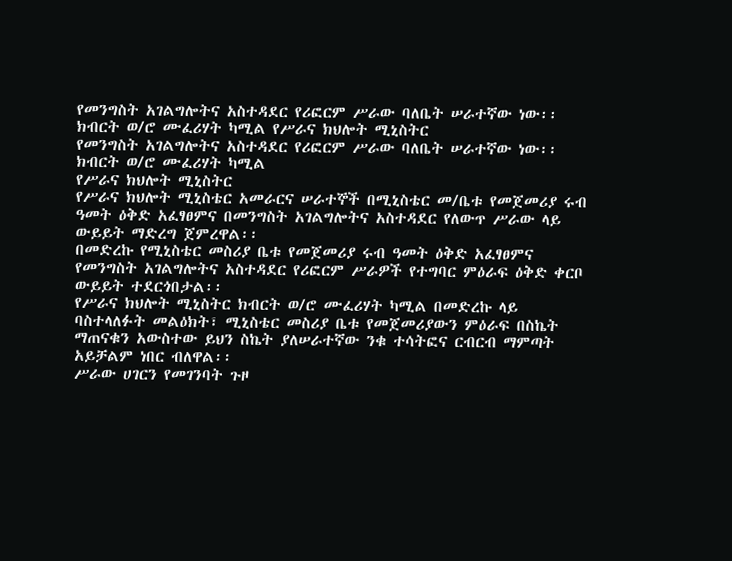የመንግስት አገልግሎትና አስተዳደር የሪፎርም ሥራው ባለቤት ሠራተኛው ነው፡፡ ክብርት ወ/ሮ ሙፈሪሃት ካሚል የሥራና ክህሎት ሚኒስትር
የመንግስት አገልግሎትና አስተዳደር የሪፎርም ሥራው ባለቤት ሠራተኛው ነው፡፡
ክብርት ወ/ሮ ሙፈሪሃት ካሚል
የሥራና ክህሎት ሚኒስትር
የሥራና ክህሎት ሚኒስቴር አመራርና ሠራተኞች በሚኒስቴር መ/ቤቱ የመጀመሪያ ሩብ ዓመት ዕቅድ አፈፃፀምና በመንግስት አገልግሎትና አስተዳደር የለውጥ ሥራው ላይ ውይይት ማድረግ ጀምረዋል፡፡
በመድረኩ የሚኒስቴር መስሪያ ቤቱ የመጀመሪያ ሩብ ዓመት ዕቅድ አፈፃፀምና የመንግስት አገልግሎትና አስተዳደር የሪፎርም ሥራዎች የተግባር ምዕራፍ ዕቅድ ቀርቦ ውይይት ተደርጎበታል፡፡
የሥራና ክህሎት ሚኒስትር ክብርት ወ/ሮ ሙፈሪሃት ካሚል በመድረኩ ላይ ባስተላለፉት መልዕክት፣ ሚኒስቴር መስሪያ ቤቱ የመጀመሪያውን ምዕራፍ በስኬት ማጠናቁን አውስተው ይህን ስኬት ያለሠራተኛው ንቁ ተሳትፎና ርብርብ ማምጣት አይቻልም ነበር ብለዋል፡፡
ሥራው ሀገርን የመገንባት ጉዞ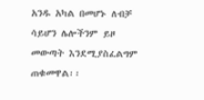አንዱ አካል በመሆኑ ለብቻ ሳይሆን ሌሎችንም ይዞ መውጣት እንደሚያስፈልግም ጠቁመዋል፡፡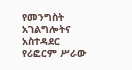የመንግስት አገልግሎትና አስተዳደር የሪፎርም ሥራው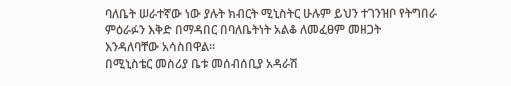ባለቤት ሠራተኛው ነው ያሉት ክብርት ሚኒስትር ሁሉም ይህን ተገንዝቦ የትግበራ ምዕራፉን እቅድ በማዳበር በባለቤትነት አልቆ ለመፈፀም መዘጋት እንዳለባቸው አሳስበዋል፡፡
በሚኒስቴር መስሪያ ቤቱ መሰብሰቢያ አዳራሽ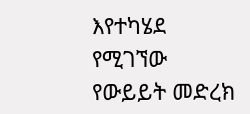እየተካሄደ የሚገኘው የውይይት መድረክ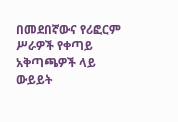በመደበኛውና የሪፎርም ሥራዎች የቀጣይ አቅጣጫዎች ላይ ውይይት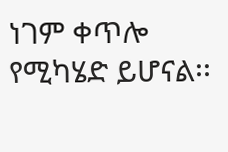ነገም ቀጥሎ የሚካሄድ ይሆናል፡፡